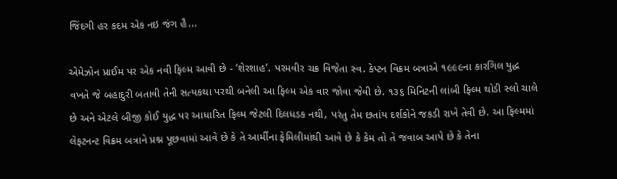જિંદગી હર કદમ એક નઇ જંગ હૈ...

એમેઝોન પ્રાઈમ પર એક નવી ફિલ્મ આવી છે - ‘શેરશાહ’. પરમવીર ચક્ર વિજેતા સ્વ. કેપ્ટન વિક્રમ બત્રાએ ૧૯૯૯ના કારગિલ યુદ્ધ વખતે જે બહાદુરી બતાવી તેની સત્યકથા પરથી બનેલી આ ફિલ્મ એક વાર જોવા જેવી છે. ૧૩૬ મિનિટની લાંબી ફિલ્મ થોડી સ્લો ચાલે છે અને એટલે બીજી કોઈ યુદ્ધ પર આધારિત ફિલ્મ જેટલી દિલધડક નથી, પરંતુ તેમ છતાંય દર્શકોને જકડી રાખે તેવી છે. આ ફિલ્મમાં લેફટનન્ટ વિક્રમ બત્રાને પ્રશ્ન પૂછવામાં આવે છે કે તે આર્મીના ફેમિલીમાંથી આવે છે કે કેમ તો તે જવાબ આપે છે કે તેના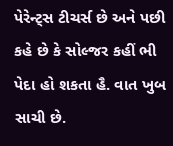પેરેન્ટ્સ ટીચર્સ છે અને પછી કહે છે કે સોલ્જર કહીં ભી પેદા હો શકતા હૈ. વાત ખુબ સાચી છે.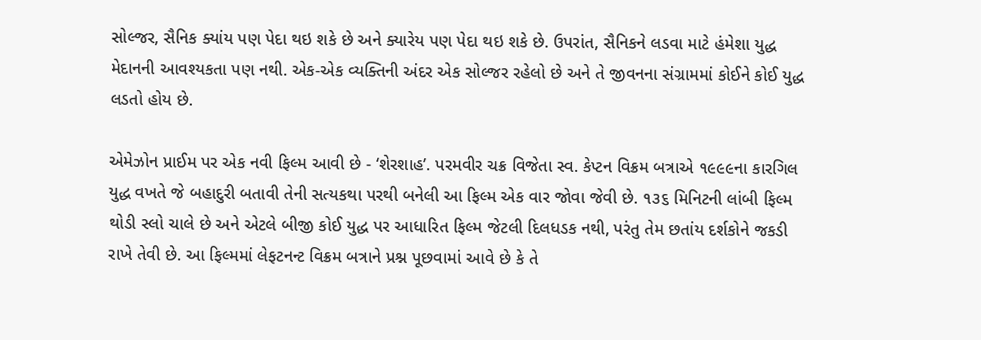સોલ્જર, સૈનિક ક્યાંય પણ પેદા થઇ શકે છે અને ક્યારેય પણ પેદા થઇ શકે છે. ઉપરાંત, સૈનિકને લડવા માટે હંમેશા યુદ્ધ મેદાનની આવશ્યકતા પણ નથી. એક-એક વ્યક્તિની અંદર એક સોલ્જર રહેલો છે અને તે જીવનના સંગ્રામમાં કોઈને કોઈ યુદ્ધ લડતો હોય છે.

એમેઝોન પ્રાઈમ પર એક નવી ફિલ્મ આવી છે - ‘શેરશાહ’. પરમવીર ચક્ર વિજેતા સ્વ. કેપ્ટન વિક્રમ બત્રાએ ૧૯૯૯ના કારગિલ યુદ્ધ વખતે જે બહાદુરી બતાવી તેની સત્યકથા પરથી બનેલી આ ફિલ્મ એક વાર જોવા જેવી છે. ૧૩૬ મિનિટની લાંબી ફિલ્મ થોડી સ્લો ચાલે છે અને એટલે બીજી કોઈ યુદ્ધ પર આધારિત ફિલ્મ જેટલી દિલધડક નથી, પરંતુ તેમ છતાંય દર્શકોને જકડી રાખે તેવી છે. આ ફિલ્મમાં લેફટનન્ટ વિક્રમ બત્રાને પ્રશ્ન પૂછવામાં આવે છે કે તે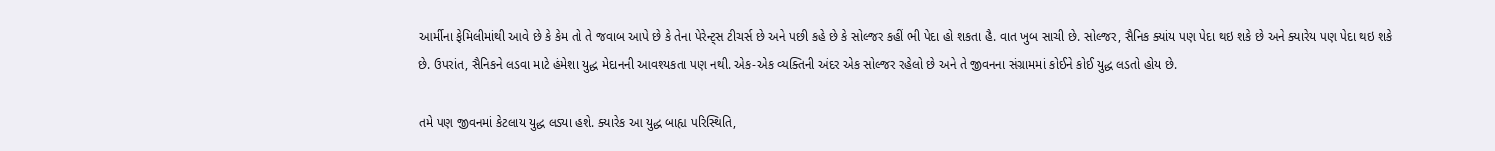આર્મીના ફેમિલીમાંથી આવે છે કે કેમ તો તે જવાબ આપે છે કે તેના પેરેન્ટ્સ ટીચર્સ છે અને પછી કહે છે કે સોલ્જર કહીં ભી પેદા હો શકતા હૈ. વાત ખુબ સાચી છે. સોલ્જર, સૈનિક ક્યાંય પણ પેદા થઇ શકે છે અને ક્યારેય પણ પેદા થઇ શકે છે. ઉપરાંત, સૈનિકને લડવા માટે હંમેશા યુદ્ધ મેદાનની આવશ્યકતા પણ નથી. એક-એક વ્યક્તિની અંદર એક સોલ્જર રહેલો છે અને તે જીવનના સંગ્રામમાં કોઈને કોઈ યુદ્ધ લડતો હોય છે.

તમે પણ જીવનમાં કેટલાય યુદ્ધ લડ્યા હશે. ક્યારેક આ યુદ્ધ બાહ્ય પરિસ્થિતિ,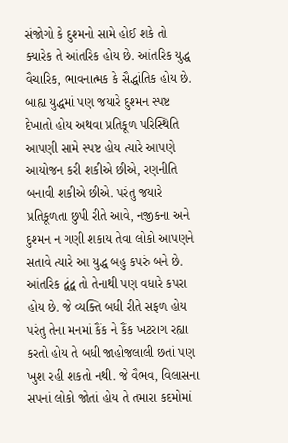સંજોગો કે દુશ્મનો સામે હોઈ શકે તો ક્યારેક તે આંતરિક હોય છે. આંતરિક યુદ્ધ વૈચારિક, ભાવનાત્મક કે સૈદ્ધાંતિક હોય છે. બાહ્ય યુદ્ધમાં પણ જયારે દુશ્મન સ્પષ્ટ દેખાતો હોય અથવા પ્રતિકૂળ પરિસ્થિતિ આપણી સામે સ્પષ્ટ હોય ત્યારે આપણે આયોજન કરી શકીએ છીએ, રણનીતિ બનાવી શકીએ છીએ. પરંતુ જયારે પ્રતિકૂળતા છુપી રીતે આવે, નજીકના અને દુશ્મન ન ગણી શકાય તેવા લોકો આપણને સતાવે ત્યારે આ યુદ્ધ બહુ કપરું બને છે.
આંતરિક દ્વંદ્વ તો તેનાથી પણ વધારે કપરા હોય છે. જે વ્યક્તિ બધી રીતે સફળ હોય પરંતુ તેના મનમાં કૈંક ને કૈંક ખટરાગ રહ્યા કરતો હોય તે બધી જાહોજલાલી છતાં પણ ખુશ રહી શકતો નથી. જે વૈભવ, વિલાસના સપનાં લોકો જોતાં હોય તે તમારા કદમોમાં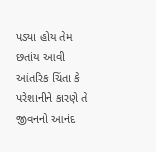પડ્યા હોય તેમ છતાંય આવી આંતરિક ચિંતા કે પરેશાનીને કારણે તે જીવનનો આનંદ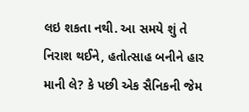લઇ શકતા નથી. આ સમયે શું તે નિરાશ થઈને, હતોત્સાહ બનીને હાર માની લે? કે પછી એક સૈનિકની જેમ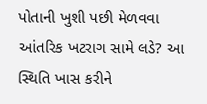પોતાની ખુશી પછી મેળવવા આંતરિક ખટરાગ સામે લડે? આ સ્થિતિ ખાસ કરીને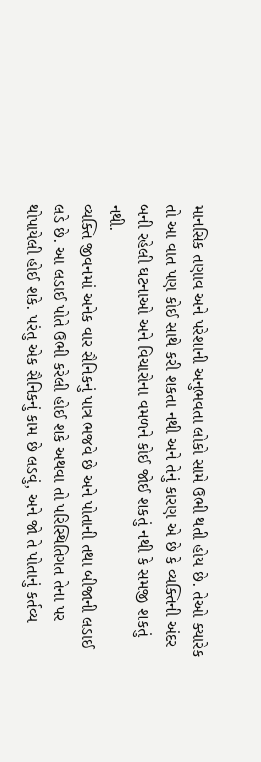માનસિક તણાવ અને પરેશાની અનુભવતા લોકો સામે ઉભી થતી હોય છે. તેઓ ક્યારેક તો આ વાત પણ કોઈ સાથે કરી શકતા નથી અને તેનું કારણ એ છે કે વ્યક્તિની અંદર બની રહેલી ઘટનાઓ અને વિચારોના વમળને કોઈ જોઈ શકતું નથી કે સમજી શકતું નથી.
વ્યક્તિ જીવનમાં અનેક વાર સૈનિકનું પાત્ર ભજવે છે અને પોતાની તથા બીજાની લડાઈ લડે છે. આ લડાઈ પોતે ઉભી કરેલી હોઈ શકે અથવા તો પરિસ્થિતિગત તેના પર થોપાયેલી હોઈ શકે. પરંતુ એક સૈનિકનું કામ છે લડવું, અને જો તે પોતાનું કર્તવ્ય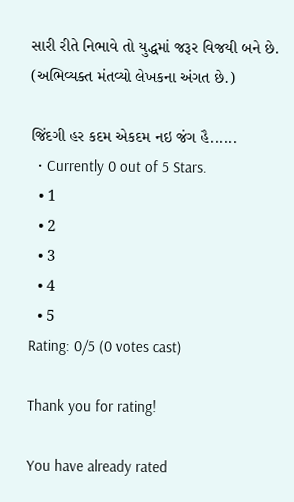સારી રીતે નિભાવે તો યુદ્ધમાં જરૂર વિજયી બને છે. (અભિવ્યક્ત મંતવ્યો લેખકના અંગત છે.)

જિંદગી હર કદમ એકદમ નઇ જંગ હૈ......
  • Currently 0 out of 5 Stars.
  • 1
  • 2
  • 3
  • 4
  • 5
Rating: 0/5 (0 votes cast)

Thank you for rating!

You have already rated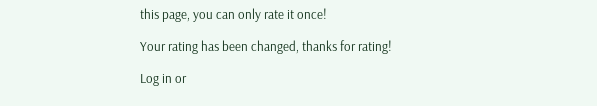this page, you can only rate it once!

Your rating has been changed, thanks for rating!

Log in or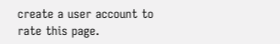create a user account to rate this page.